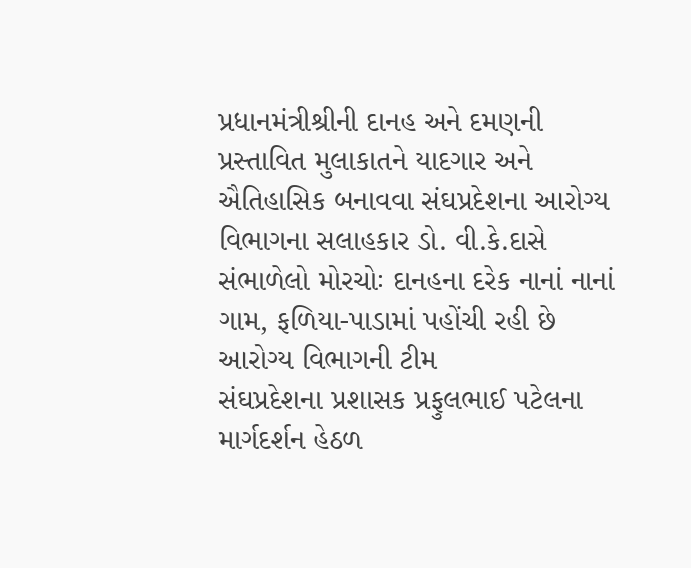પ્રધાનમંત્રીશ્રીની દાનહ અને દમણની પ્રસ્તાવિત મુલાકાતને યાદગાર અને ઐતિહાસિક બનાવવા સંઘપ્રદેશના આરોગ્ય વિભાગના સલાહકાર ડો. વી.કે.દાસે સંભાળેલો મોરચોઃ દાનહના દરેક નાનાં નાનાં ગામ, ફળિયા-પાડામાં પહોંચી રહી છે આરોગ્ય વિભાગની ટીમ
સંઘપ્રદેશના પ્રશાસક પ્રફુલભાઈ પટેલના માર્ગદર્શન હેઠળ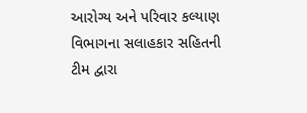આરોગ્ય અને પરિવાર કલ્યાણ વિભાગના સલાહકાર સહિતની ટીમ દ્વારા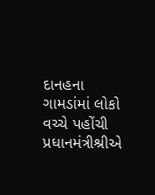દાનહના ગામડાંમાં લોકો વચ્ચે પહોંચી પ્રધાનમંત્રીશ્રીએ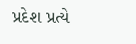પ્રદેશ પ્રત્યે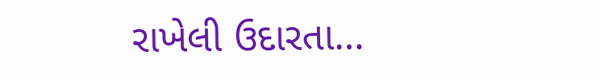રાખેલી ઉદારતા...